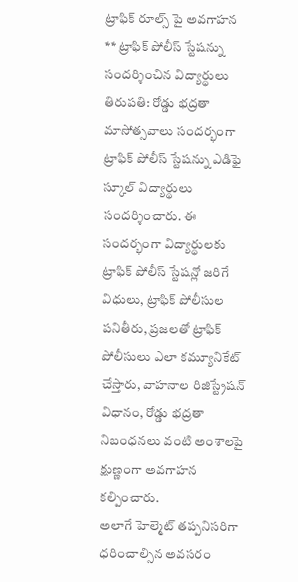ట్రాఫిక్ రూల్స్ పై అవగాహన
** ట్రాఫిక్ పోలీస్ స్టేషన్ను సందర్శించిన విద్యార్థులు
తిరుపతి: రోడ్డు భద్రతా మాసోత్సవాలు సందర్భంగా ట్రాఫిక్ పోలీస్ స్టేషన్ను ఎడిఫై స్కూల్ విద్యార్థులు సందర్శించారు. ఈ సందర్భంగా విద్యార్థులకు ట్రాఫిక్ పోలీస్ స్టేషన్లో జరిగే విధులు, ట్రాఫిక్ పోలీసుల పనితీరు, ప్రజలతో ట్రాఫిక్ పోలీసులు ఎలా కమ్యూనికేట్ చేస్తారు, వాహనాల రిజిస్ట్రేషన్ విధానం, రోడ్డు భద్రతా నిబంధనలు వంటి అంశాలపై క్షుణ్ణంగా అవగాహన కల్పించారు.
అలాగే హెల్మెట్ తప్పనిసరిగా ధరించాల్సిన అవసరం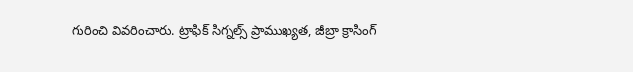గురించి వివరించారు. ట్రాఫిక్ సిగ్నల్స్ ప్రాముఖ్యత, జీబ్రా క్రాసింగ్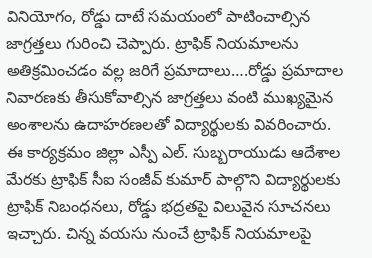వినియోగం, రోడ్డు దాటే సమయంలో పాటించాల్సిన జాగ్రత్తలు గురించి చెప్పారు. ట్రాఫిక్ నియమాలను అతిక్రమించడం వల్ల జరిగే ప్రమాదాలు….రోడ్డు ప్రమాదాల నివారణకు తీసుకోవాల్సిన జాగ్రత్తలు వంటి ముఖ్యమైన అంశాలను ఉదాహరణలతో విద్యార్థులకు వివరించారు.
ఈ కార్యక్రమం జిల్లా ఎస్పీ ఎల్. సుబ్బరాయుడు ఆదేశాల మేరకు ట్రాఫిక్ సీఐ సంజీవ్ కుమార్ పాల్గొని విద్యార్థులకు ట్రాఫిక్ నిబంధనలు, రోడ్డు భద్రతపై విలువైన సూచనలు ఇచ్చారు. చిన్న వయసు నుంచే ట్రాఫిక్ నియమాలపై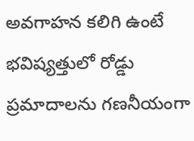అవగాహన కలిగి ఉంటే భవిష్యత్తులో రోడ్డు ప్రమాదాలను గణనీయంగా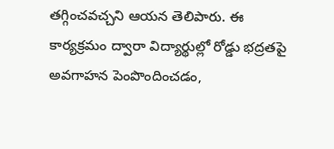తగ్గించవచ్చని ఆయన తెలిపారు. ఈ కార్యక్రమం ద్వారా విద్యార్థుల్లో రోడ్డు భద్రతపై అవగాహన పెంపొందించడం,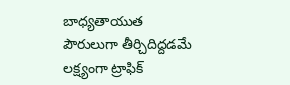బాధ్యతాయుత పౌరులుగా తీర్చిదిద్దడమే లక్ష్యంగా ట్రాఫిక్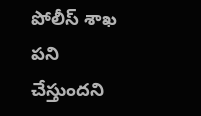పోలీస్ శాఖ పని చేస్తుందని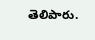తెలిపారు.